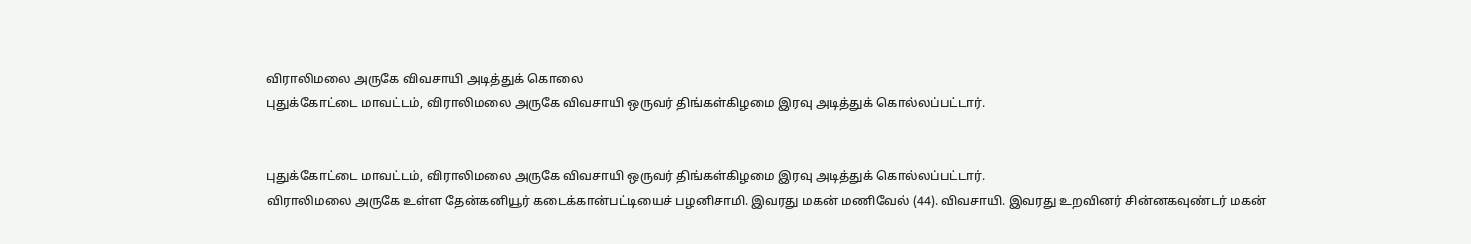விராலிமலை அருகே விவசாயி அடித்துக் கொலை
புதுக்கோட்டை மாவட்டம், விராலிமலை அருகே விவசாயி ஒருவர் திங்கள்கிழமை இரவு அடித்துக் கொல்லப்பட்டார்.


புதுக்கோட்டை மாவட்டம், விராலிமலை அருகே விவசாயி ஒருவர் திங்கள்கிழமை இரவு அடித்துக் கொல்லப்பட்டார்.
விராலிமலை அருகே உள்ள தேன்கனியூர் கடைக்கான்பட்டியைச் பழனிசாமி. இவரது மகன் மணிவேல் (44). விவசாயி. இவரது உறவினர் சின்னகவுண்டர் மகன்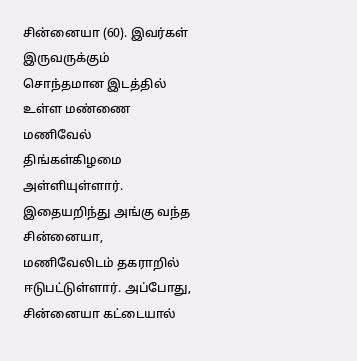சின்னையா (60). இவர்கள் இருவருக்கும் சொந்தமான இடத்தில் உள்ள மண்ணை மணிவேல் திங்கள்கிழமை அள்ளியுள்ளார். இதையறிந்து அங்கு வந்த சின்னையா, மணிவேலிடம் தகராறில் ஈடுபட்டுள்ளார். அப்போது, சின்னையா கட்டையால்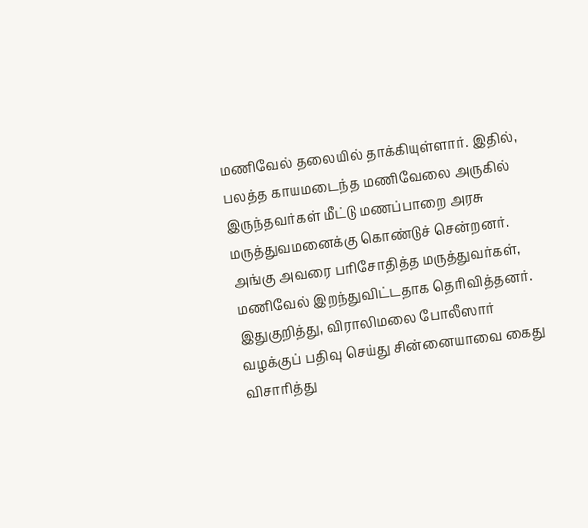மணிவேல் தலையில் தாக்கியுள்ளார். இதில், பலத்த காயமடைந்த மணிவேலை அருகில் இருந்தவர்கள் மீட்டு மணப்பாறை அரசு மருத்துவமனைக்கு கொண்டுச் சென்றனர். அங்கு அவரை பரிசோதித்த மருத்துவர்கள், மணிவேல் இறந்துவிட்டதாக தெரிவித்தனர்.
இதுகுறித்து, விராலிமலை போலீஸார் வழக்குப் பதிவு செய்து சின்னையாவை கைது விசாரித்து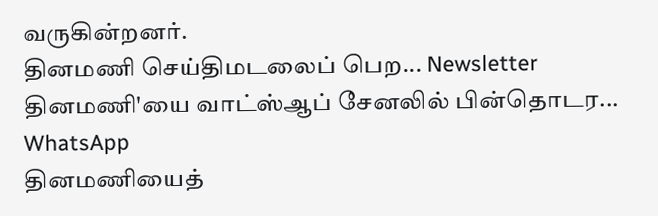வருகின்றனர்.
தினமணி செய்திமடலைப் பெற... Newsletter
தினமணி'யை வாட்ஸ்ஆப் சேனலில் பின்தொடர... WhatsApp
தினமணியைத்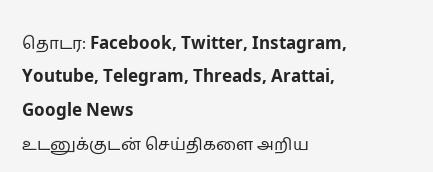தொடர: Facebook, Twitter, Instagram, Youtube, Telegram, Threads, Arattai, Google News
உடனுக்குடன் செய்திகளை அறிய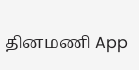தினமணி App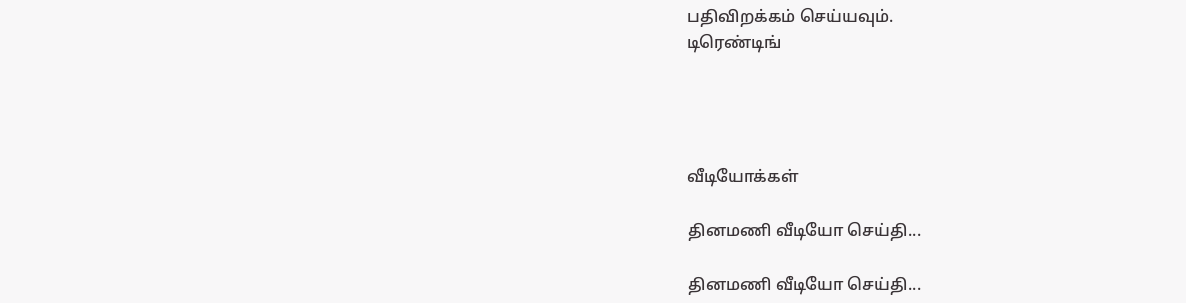பதிவிறக்கம் செய்யவும்.
டிரெண்டிங்




வீடியோக்கள்

தினமணி வீடியோ செய்தி...

தினமணி வீடியோ செய்தி...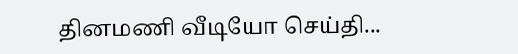தினமணி வீடியோ செய்தி...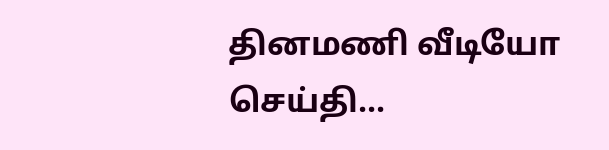தினமணி வீடியோ செய்தி...